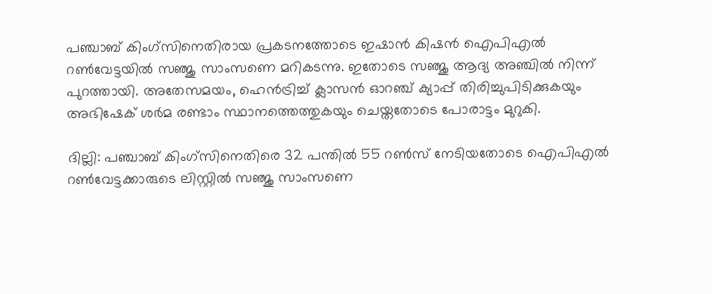പഞ്ചാബ് കിംഗ്‌സിനെതിരായ പ്രകടനത്തോടെ ഇഷാന്‍ കിഷന്‍ ഐപിഎല്‍ റണ്‍വേട്ടയില്‍ സഞ്ജു സാംസണെ മറികടന്നു. ഇതോടെ സഞ്ജു ആദ്യ അഞ്ചില്‍ നിന്ന് പുറത്തായി. അതേസമയം, ഹെന്‍ട്രിച്ച് ക്ലാസന്‍ ഓറഞ്ച് ക്യാപ്പ് തിരിച്ചുപിടിക്കുകയും അഭിഷേക് ശര്‍മ രണ്ടാം സ്ഥാനത്തെത്തുകയും ചെയ്തതോടെ പോരാട്ടം മുറുകി.

ദില്ലി: പഞ്ചാബ് കിംഗ്‌സിനെതിരെ 32 പന്തില്‍ 55 റണ്‍സ് നേടിയതോടെ ഐപിഎല്‍ റണ്‍വേട്ടക്കാരുടെ ലിസ്റ്റില്‍ സഞ്ജു സാംസണെ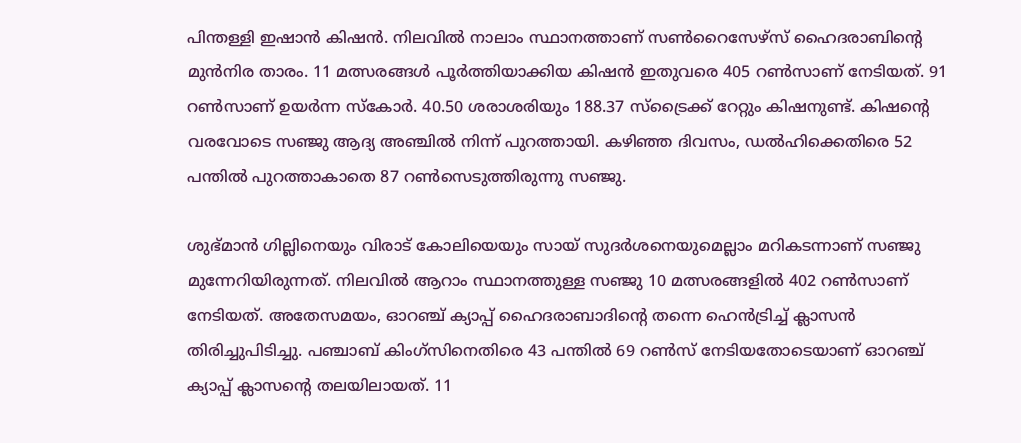പിന്തള്ളി ഇഷാന്‍ കിഷന്‍. നിലവില്‍ നാലാം സ്ഥാനത്താണ് സണ്‍റൈസേഴ്‌സ് ഹൈദരാബിന്റെ മുന്‍നിര താരം. 11 മത്സരങ്ങള്‍ പൂര്‍ത്തിയാക്കിയ കിഷന്‍ ഇതുവരെ 405 റണ്‍സാണ് നേടിയത്. 91 റണ്‍സാണ് ഉയര്‍ന്ന സ്‌കോര്‍. 40.50 ശരാശരിയും 188.37 സ്‌ട്രൈക്ക് റേറ്റും കിഷനുണ്ട്. കിഷന്റെ വരവോടെ സഞ്ജു ആദ്യ അഞ്ചില്‍ നിന്ന് പുറത്തായി. കഴിഞ്ഞ ദിവസം, ഡല്‍ഹിക്കെതിരെ 52 പന്തില്‍ പുറത്താകാതെ 87 റണ്‍സെടുത്തിരുന്നു സഞ്ജു.

ശുഭ്മാന്‍ ഗില്ലിനെയും വിരാട് കോലിയെയും സായ് സുദര്‍ശനെയുമെല്ലാം മറികടന്നാണ് സഞ്ജു മുന്നേറിയിരുന്നത്. നിലവില്‍ ആറാം സ്ഥാനത്തുള്ള സഞ്ജു 10 മത്സരങ്ങളില്‍ 402 റണ്‍സാണ് നേടിയത്. അതേസമയം, ഓറഞ്ച് ക്യാപ്പ് ഹൈദരാബാദിന്റെ തന്നെ ഹെന്‍ട്രിച്ച് ക്ലാസന്‍ തിരിച്ചുപിടിച്ചു. പഞ്ചാബ് കിംഗ്‌സിനെതിരെ 43 പന്തില്‍ 69 റണ്‍സ് നേടിയതോടെയാണ് ഓറഞ്ച് ക്യാപ്പ് ക്ലാസന്റെ തലയിലായത്. 11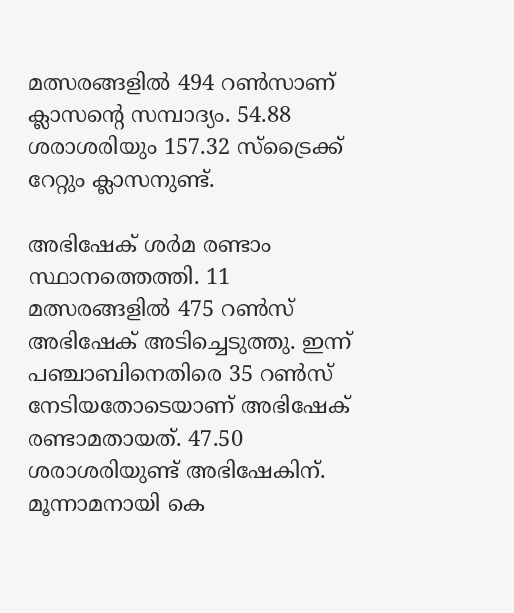മത്സരങ്ങളില്‍ 494 റണ്‍സാണ് ക്ലാസന്റെ സമ്പാദ്യം. 54.88 ശരാശരിയും 157.32 സ്‌ട്രൈക്ക് റേറ്റും ക്ലാസനുണ്ട്.

അഭിഷേക് ശര്‍മ രണ്ടാം സ്ഥാനത്തെത്തി. 11 മത്സരങ്ങളില്‍ 475 റണ്‍സ് അഭിഷേക് അടിച്ചെടുത്തു. ഇന്ന് പഞ്ചാബിനെതിരെ 35 റണ്‍സ് നേടിയതോടെയാണ് അഭിഷേക് രണ്ടാമതായത്. 47.50 ശരാശരിയുണ്ട് അഭിഷേകിന്. മൂന്നാമനായി കെ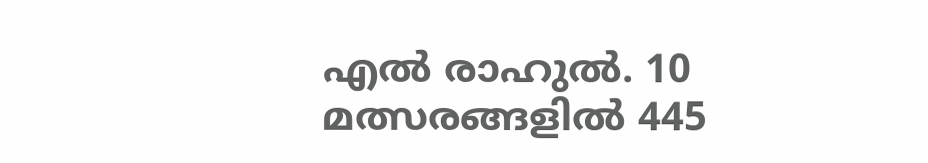എല്‍ രാഹുല്‍. 10 മത്സരങ്ങളില്‍ 445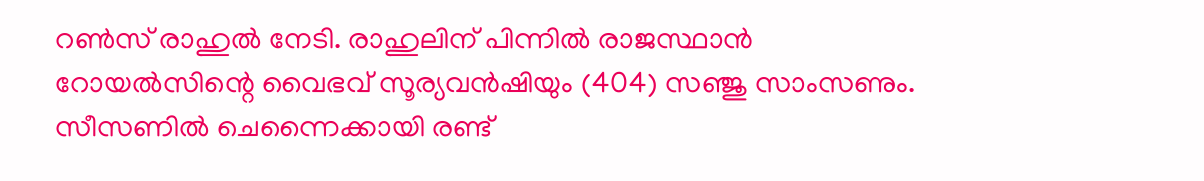റണ്‍സ് രാഹുല്‍ നേടി. രാഹുലിന് പിന്നില്‍ രാജസ്ഥാന്‍ റോയല്‍സിന്റെ വൈഭവ് സൂര്യവന്‍ഷിയും (404) സഞ്ജു സാംസണും. സീസണില്‍ ചെന്നൈക്കായി രണ്ട്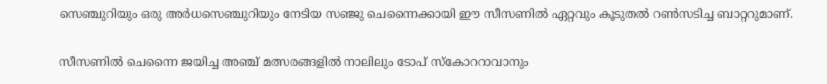സെഞ്ചുറിയും ഒരു അര്‍ധസെഞ്ചുറിയും നേടിയ സഞ്ജു ചെന്നൈക്കായി ഈ സീസണില്‍ ഏറ്റവും കൂടുതല്‍ റണ്‍സടിച്ച ബാറ്ററുമാണ്.

സീസണില്‍ ചെന്നൈ ജയിച്ച അഞ്ച് മത്സരങ്ങളില്‍ നാലിലും ടോപ് സ്‌കോററാവാനും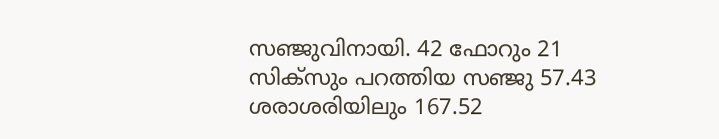സഞ്ജുവിനായി. 42 ഫോറും 21 സിക്‌സും പറത്തിയ സഞ്ജു 57.43 ശരാശരിയിലും 167.52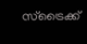സ്‌ട്രൈക്ക്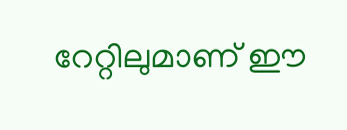റേറ്റിലുമാണ് ഈ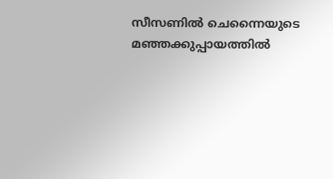സീസണില്‍ ചെന്നൈയുടെ മഞ്ഞക്കുപ്പായത്തില്‍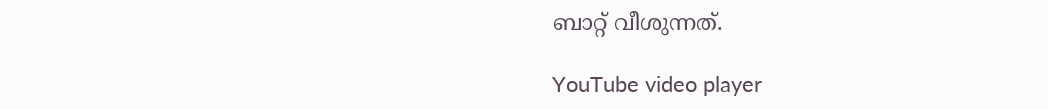ബാറ്റ് വീശുന്നത്.

YouTube video player